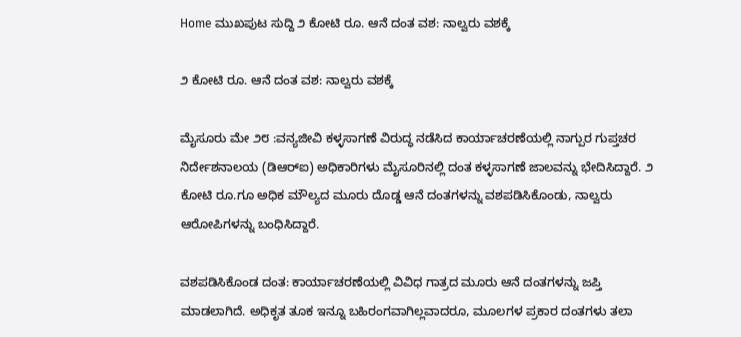Home ಮುಖಪುಟ ಸುದ್ದಿ ೨ ಕೋಟಿ ರೂ. ಆನೆ ದಂತ ವಶ: ನಾಲ್ವರು ವಶಕ್ಕೆ

೨ ಕೋಟಿ ರೂ. ಆನೆ ದಂತ ವಶ: ನಾಲ್ವರು ವಶಕ್ಕೆ

ಮೈಸೂರು ಮೇ ೨೮ :ವನ್ಯಜೀವಿ ಕಳ್ಳಸಾಗಣೆ ವಿರುದ್ಧ ನಡೆಸಿದ ಕಾರ್ಯಾಚರಣೆಯಲ್ಲಿ ನಾಗ್ಪುರ ಗುಪ್ತಚರ ನಿರ್ದೇಶನಾಲಯ (ಡಿಆರ್‌ಐ) ಅಧಿಕಾರಿಗಳು ಮೈಸೂರಿನಲ್ಲಿ ದಂತ ಕಳ್ಳಸಾಗಣೆ ಜಾಲವನ್ನು ಭೇದಿಸಿದ್ದಾರೆ. ೨ ಕೋಟಿ ರೂ.ಗೂ ಅಧಿಕ ಮೌಲ್ಯದ ಮೂರು ದೊಡ್ಡ ಆನೆ ದಂತಗಳನ್ನು ವಶಪಡಿಸಿಕೊಂಡು, ನಾಲ್ವರು ಆರೋಪಿಗಳನ್ನು ಬಂಧಿಸಿದ್ದಾರೆ.

ವಶಪಡಿಸಿಕೊಂಡ ದಂತ: ಕಾರ್ಯಾಚರಣೆಯಲ್ಲಿ ವಿವಿಧ ಗಾತ್ರದ ಮೂರು ಆನೆ ದಂತಗಳನ್ನು ಜಪ್ತಿ ಮಾಡಲಾಗಿದೆ. ಅಧಿಕೃತ ತೂಕ ಇನ್ನೂ ಬಹಿರಂಗವಾಗಿಲ್ಲವಾದರೂ, ಮೂಲಗಳ ಪ್ರಕಾರ ದಂತಗಳು ತಲಾ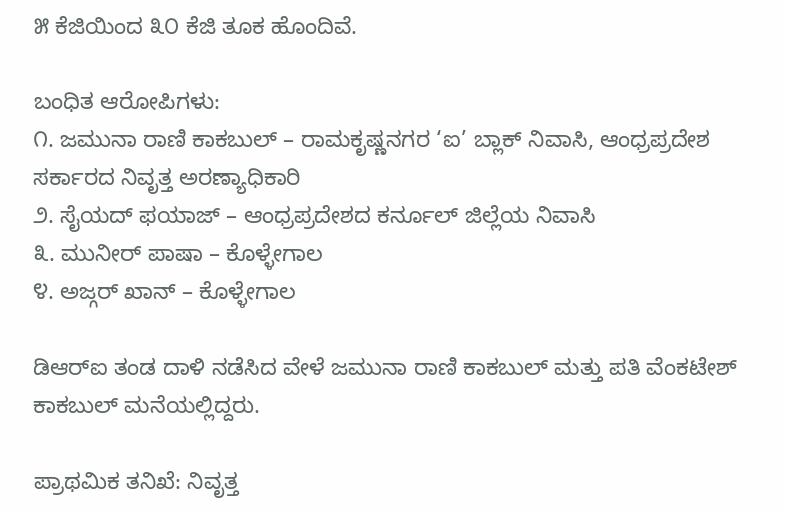೫ ಕೆಜಿಯಿಂದ ೩೦ ಕೆಜಿ ತೂಕ ಹೊಂದಿವೆ.

ಬಂಧಿತ ಆರೋಪಿಗಳು:
೧. ಜಮುನಾ ರಾಣಿ ಕಾಕಬುಲ್ – ರಾಮಕೃಷ್ಣನಗರ ‘ಐ’ ಬ್ಲಾಕ್ ನಿವಾಸಿ, ಆಂಧ್ರಪ್ರದೇಶ ಸರ್ಕಾರದ ನಿವೃತ್ತ ಅರಣ್ಯಾಧಿಕಾರಿ
೨. ಸೈಯದ್ ಫಯಾಜ್ – ಆಂಧ್ರಪ್ರದೇಶದ ಕರ್ನೂಲ್ ಜಿಲ್ಲೆಯ ನಿವಾಸಿ
೩. ಮುನೀರ್ ಪಾಷಾ – ಕೊಳ್ಳೇಗಾಲ
೪. ಅಜ್ಗರ್ ಖಾನ್ – ಕೊಳ್ಳೇಗಾಲ

ಡಿಆರ್‌ಐ ತಂಡ ದಾಳಿ ನಡೆಸಿದ ವೇಳೆ ಜಮುನಾ ರಾಣಿ ಕಾಕಬುಲ್ ಮತ್ತು ಪತಿ ವೆಂಕಟೇಶ್ ಕಾಕಬುಲ್ ಮನೆಯಲ್ಲಿದ್ದರು.

ಪ್ರಾಥಮಿಕ ತನಿಖೆ: ನಿವೃತ್ತ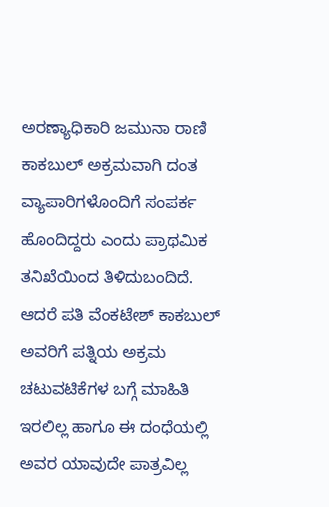ಅರಣ್ಯಾಧಿಕಾರಿ ಜಮುನಾ ರಾಣಿ ಕಾಕಬುಲ್ ಅಕ್ರಮವಾಗಿ ದಂತ ವ್ಯಾಪಾರಿಗಳೊಂದಿಗೆ ಸಂಪರ್ಕ ಹೊಂದಿದ್ದರು ಎಂದು ಪ್ರಾಥಮಿಕ ತನಿಖೆಯಿಂದ ತಿಳಿದುಬಂದಿದೆ. ಆದರೆ ಪತಿ ವೆಂಕಟೇಶ್ ಕಾಕಬುಲ್ ಅವರಿಗೆ ಪತ್ನಿಯ ಅಕ್ರಮ ಚಟುವಟಿಕೆಗಳ ಬಗ್ಗೆ ಮಾಹಿತಿ ಇರಲಿಲ್ಲ ಹಾಗೂ ಈ ದಂಧೆಯಲ್ಲಿ ಅವರ ಯಾವುದೇ ಪಾತ್ರವಿಲ್ಲ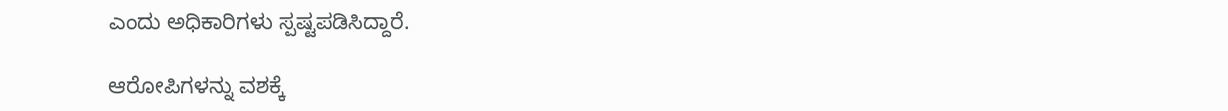ಎಂದು ಅಧಿಕಾರಿಗಳು ಸ್ಪಷ್ಟಪಡಿಸಿದ್ದಾರೆ.

ಆರೋಪಿಗಳನ್ನು ವಶಕ್ಕೆ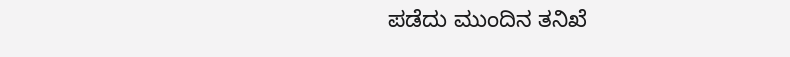ಪಡೆದು ಮುಂದಿನ ತನಿಖೆ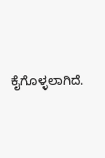ಕೈಗೊಳ್ಳಲಾಗಿದೆ.